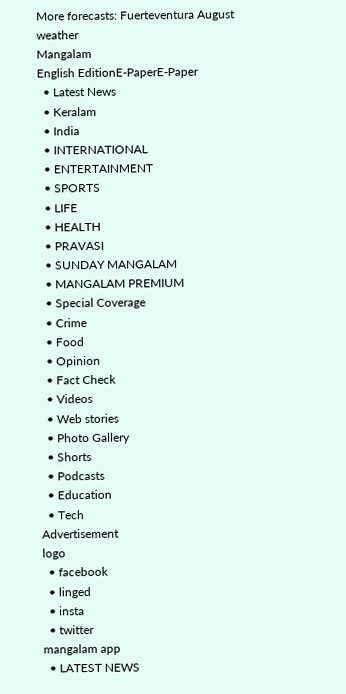More forecasts: Fuerteventura August weather
Mangalam
English EditionE-PaperE-Paper
  • Latest News
  • Keralam
  • India
  • INTERNATIONAL
  • ENTERTAINMENT
  • SPORTS
  • LIFE
  • HEALTH
  • PRAVASI
  • SUNDAY MANGALAM
  • MANGALAM PREMIUM
  • Special Coverage
  • Crime
  • Food
  • Opinion
  • Fact Check
  • Videos
  • Web stories
  • Photo Gallery
  • Shorts
  • Podcasts
  • Education
  • Tech
Advertisement
logo
  • facebook
  • linged
  • insta
  • twitter
mangalam app
  • LATEST NEWS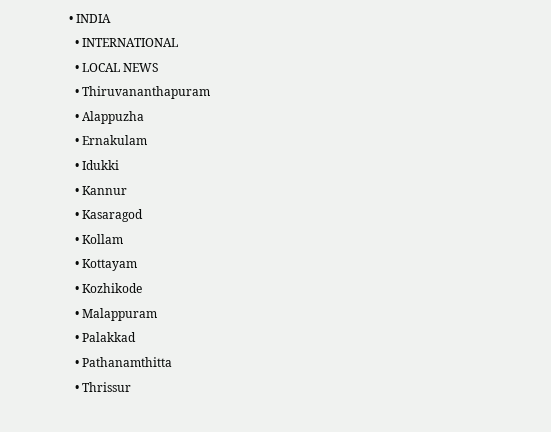• INDIA
  • INTERNATIONAL
  • LOCAL NEWS
  • Thiruvananthapuram
  • Alappuzha
  • Ernakulam
  • Idukki
  • Kannur
  • Kasaragod
  • Kollam
  • Kottayam
  • Kozhikode
  • Malappuram
  • Palakkad
  • Pathanamthitta
  • Thrissur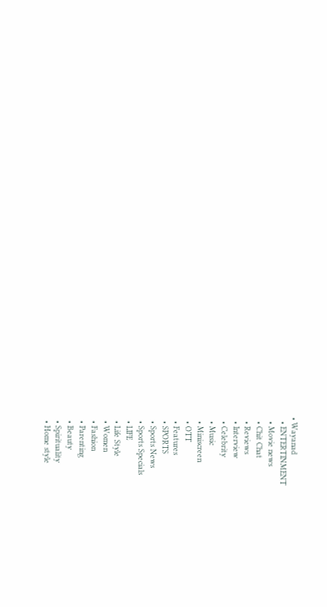• Wayanad
  • ENTERTINMENT
  • Movie news
  • Chit Chat
  • Reviews
  • Interview
  • Celebrity
  • Music
  • Miniscreen
  • OTT
  • Features
  • SPORTS
  • Sports News
  • Sports Specials
  • LIFE
  • Life Style
  • Women
  • Fashion
  • Parenting
  • Beauty
  • Spirituality
  • Home style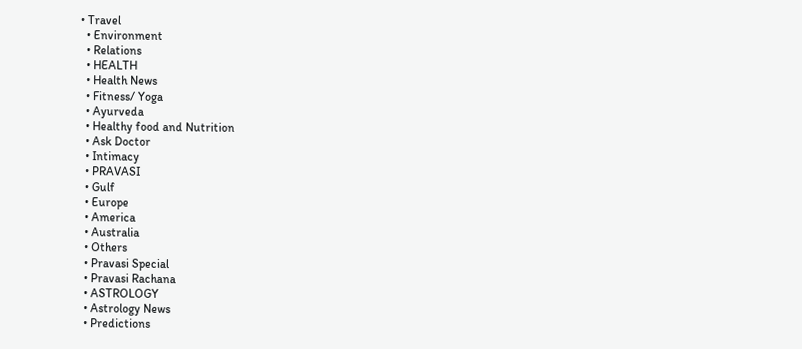• Travel
  • Environment
  • Relations
  • HEALTH
  • Health News
  • Fitness/ Yoga
  • Ayurveda
  • Healthy food and Nutrition
  • Ask Doctor
  • Intimacy
  • PRAVASI
  • Gulf
  • Europe
  • America
  • Australia
  • Others
  • Pravasi Special
  • Pravasi Rachana
  • ASTROLOGY
  • Astrology News
  • Predictions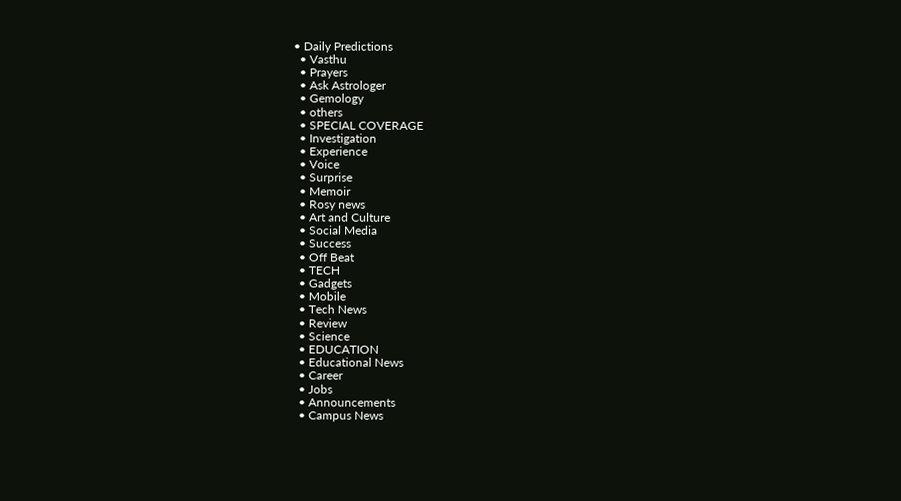• Daily Predictions
  • Vasthu
  • Prayers
  • Ask Astrologer
  • Gemology
  • others
  • SPECIAL COVERAGE
  • Investigation
  • Experience
  • Voice
  • Surprise
  • Memoir
  • Rosy news
  • Art and Culture
  • Social Media
  • Success
  • Off Beat
  • TECH
  • Gadgets
  • Mobile
  • Tech News
  • Review
  • Science
  • EDUCATION
  • Educational News
  • Career
  • Jobs
  • Announcements
  • Campus News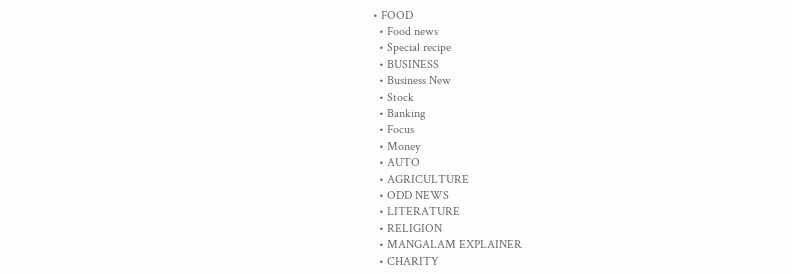• FOOD
  • Food news
  • Special recipe
  • BUSINESS
  • Business New
  • Stock
  • Banking
  • Focus
  • Money
  • AUTO
  • AGRICULTURE
  • ODD NEWS
  • LITERATURE
  • RELIGION
  • MANGALAM EXPLAINER
  • CHARITY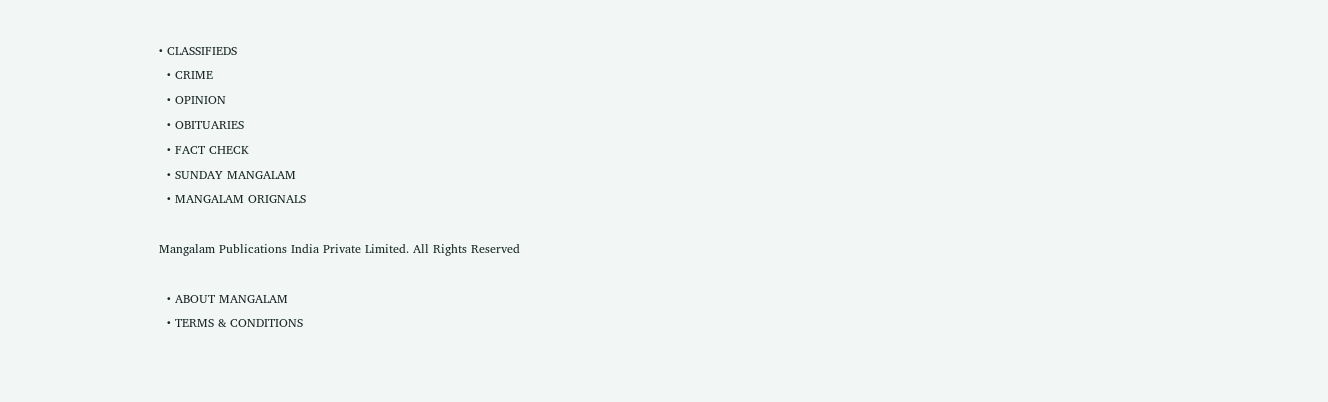• CLASSIFIEDS
  • CRIME
  • OPINION
  • OBITUARIES
  • FACT CHECK
  • SUNDAY MANGALAM
  • MANGALAM ORIGNALS

Mangalam Publications India Private Limited. All Rights Reserved

  • ABOUT MANGALAM
  • TERMS & CONDITIONS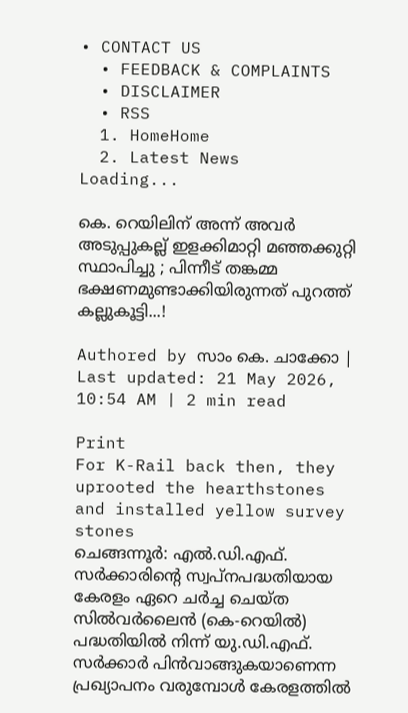• CONTACT US
  • FEEDBACK & COMPLAINTS
  • DISCLAIMER
  • RSS
  1. HomeHome
  2. Latest News
Loading...

കെ. റെയിലിന് അന്ന് അവര്‍ അടുപ്പുകല്ല് ഇളക്കിമാറ്റി മഞ്ഞക്കുറ്റി സ്ഥാപിച്ചു ; പിന്നീട് തങ്കമ്മ ഭക്ഷണമുണ്ടാക്കിയിരുന്നത് പുറത്ത് കല്ലുകൂട്ടി...!

Authored by സാം കെ. ചാക്കോ | Last updated: 21 May 2026, 10:54 AM | 2 min read

Print
For K-Rail back then, they uprooted the hearthstones and installed yellow survey stones
ചെങ്ങന്നൂര്‍: എല്‍.ഡി.എഫ്. സര്‍ക്കാരിന്റെ സ്വപ്നപദ്ധതിയായ കേരളം ഏറെ ചര്‍ച്ച ചെയ്ത സില്‍വര്‍ലൈന്‍ (കെ-റെയില്‍) പദ്ധതിയില്‍ നിന്ന് യു.ഡി.എഫ്. സര്‍ക്കാര്‍ പിന്‍വാങ്ങുകയാണെന്ന പ്രഖ്യാപനം വരുമ്പോള്‍ കേരളത്തില്‍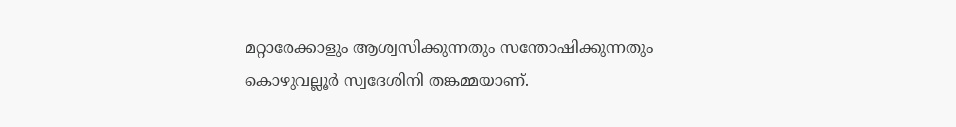മറ്റാരേക്കാളും ആശ്വസിക്കുന്നതും സന്തോഷിക്കുന്നതും കൊഴുവല്ലൂര്‍ സ്വദേശിനി തങ്കമ്മയാണ്.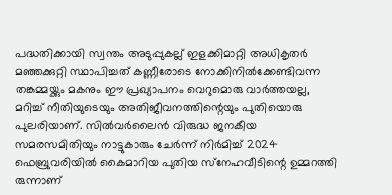പദ്ധതിക്കായി സ്വന്തം അടുപ്പുകല്ല് ഇളക്കിമാറ്റി അധികൃതര്‍ മഞ്ഞക്കുറ്റി സ്ഥാപിച്ചത് കണ്ണീരോടെ നോക്കിനില്‍ക്കേണ്ടിവന്ന തങ്കമ്മയ്ക്കും മകനും ഈ പ്രഖ്യാപനം വെറുമൊരു വാര്‍ത്തയല്ല, മറിച്ച് നീതിയുടെയും അതിജീവനത്തിന്റെയും പുതിയൊരു പുലരിയാണ്. സില്‍വര്‍ലൈന്‍ വിരുദ്ധ ജനകീയ സമരസമിതിയും നാട്ടുകാരും ചേര്‍ന്ന് നിര്‍മിച്ച് 2024 ഫെബ്രുവരിയില്‍ കൈമാറിയ പുതിയ സ്‌നേഹവീടിന്റെ ഉമ്മറത്തി രുന്നാണ്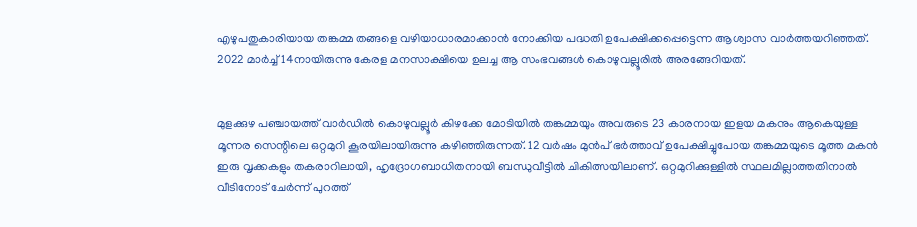എഴുപതുകാരിയായ തങ്കമ്മ തങ്ങളെ വഴിയാധാരമാക്കാന്‍ നോക്കിയ പദ്ധതി ഉപേക്ഷിക്കപ്പെട്ടെന്ന ആശ്വാസ വാര്‍ത്തയറിഞ്ഞത്. 2022 മാര്‍ച്ച് 14നായിരുന്നു കേരള മനസാക്ഷിയെ ഉലച്ച ആ സംഭവങ്ങള്‍ കൊഴുവല്ലൂരില്‍ അരങ്ങേറിയത്.


മുളക്കുഴ പഞ്ചായത്ത് വാര്‍ഡില്‍ കൊഴുവല്ലൂര്‍ കിഴക്കേ മോടിയില്‍ തങ്കമ്മയും അവരുടെ 23 കാരനായ ഇളയ മകനും ആകെയുള്ള മൂന്നര സെന്റിലെ ഒറ്റമുറി കൂരയിലായിരുന്നു കഴിഞ്ഞിരുന്നത്. 12 വര്‍ഷം മുന്‍പ് ഭര്‍ത്താവ് ഉപേക്ഷിച്ചുപോയ തങ്കമ്മയുടെ മൂത്ത മകന്‍ ഇരു വൃക്കകളും തകരാറിലായി, ഹൃദ്രോഗബാധിതനായി ബന്ധുവീട്ടില്‍ ചികിത്സയിലാണ്. ഒറ്റമുറിക്കുള്ളില്‍ സ്ഥലമില്ലാത്തതിനാല്‍ വീടിനോട് ചേര്‍ന്ന് പുറത്ത്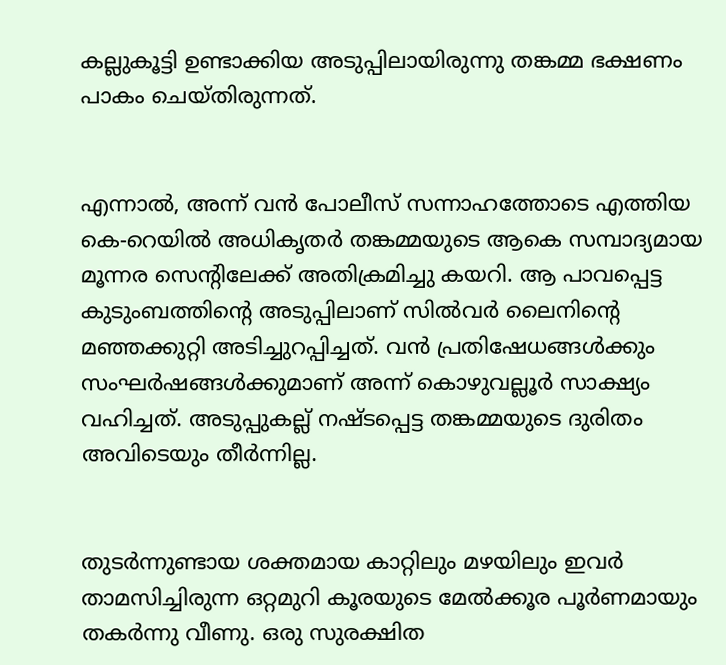കല്ലുകൂട്ടി ഉണ്ടാക്കിയ അടുപ്പിലായിരുന്നു തങ്കമ്മ ഭക്ഷണം പാകം ചെയ്തിരുന്നത്.


എന്നാല്‍, അന്ന് വന്‍ പോലീസ് സന്നാഹത്തോടെ എത്തിയ കെ-റെയില്‍ അധികൃതര്‍ തങ്കമ്മയുടെ ആകെ സമ്പാദ്യമായ മൂന്നര സെന്റിലേക്ക് അതിക്രമിച്ചു കയറി. ആ പാവപ്പെട്ട കുടുംബത്തിന്റെ അടുപ്പിലാണ് സില്‍വര്‍ ലൈനിന്റെ മഞ്ഞക്കുറ്റി അടിച്ചുറപ്പിച്ചത്. വന്‍ പ്രതിഷേധങ്ങള്‍ക്കും സംഘര്‍ഷങ്ങള്‍ക്കുമാണ് അന്ന് കൊഴുവല്ലൂര്‍ സാക്ഷ്യം വഹിച്ചത്. അടുപ്പുകല്ല് നഷ്ടപ്പെട്ട തങ്കമ്മയുടെ ദുരിതം അവിടെയും തീര്‍ന്നില്ല.


തുടര്‍ന്നുണ്ടായ ശക്തമായ കാറ്റിലും മഴയിലും ഇവര്‍ താമസിച്ചിരുന്ന ഒറ്റമുറി കൂരയുടെ മേല്‍ക്കൂര പൂര്‍ണമായും തകര്‍ന്നു വീണു. ഒരു സുരക്ഷിത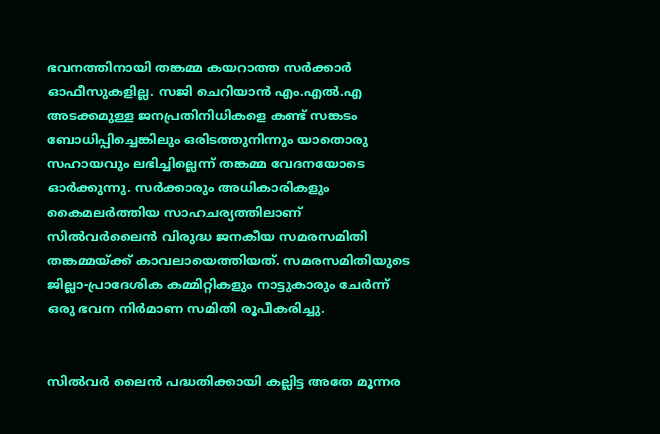ഭവനത്തിനായി തങ്കമ്മ കയറാത്ത സര്‍ക്കാര്‍ ഓഫീസുകളില്ല. സജി ചെറിയാന്‍ എം.എല്‍.എ അടക്കമുള്ള ജനപ്രതിനിധികളെ കണ്ട് സങ്കടം ബോധിപ്പിച്ചെങ്കിലും ഒരിടത്തുനിന്നും യാതൊരു സഹായവും ലഭിച്ചില്ലെന്ന് തങ്കമ്മ വേദനയോടെ ഓര്‍ക്കുന്നു. സര്‍ക്കാരും അധികാരികളും കൈമലര്‍ത്തിയ സാഹചര്യത്തിലാണ് സില്‍വര്‍ലൈന്‍ വിരുദ്ധ ജനകീയ സമരസമിതി തങ്കമ്മയ്ക്ക് കാവലായെത്തിയത്. സമരസമിതിയുടെ ജില്ലാ-പ്രാദേശിക കമ്മിറ്റികളും നാട്ടുകാരും ചേര്‍ന്ന് ഒരു ഭവന നിര്‍മാണ സമിതി രൂപീകരിച്ചു.


സില്‍വര്‍ ലൈന്‍ പദ്ധതിക്കായി കല്ലിട്ട അതേ മൂന്നര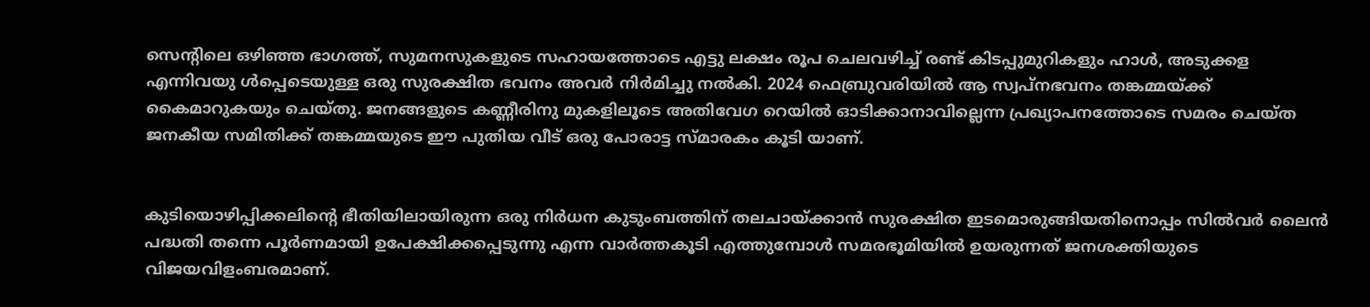സെന്റിലെ ഒഴിഞ്ഞ ഭാഗത്ത്, സുമനസുകളുടെ സഹായത്തോടെ എട്ടു ലക്ഷം രൂപ ചെലവഴിച്ച് രണ്ട് കിടപ്പുമുറികളും ഹാള്‍, അടുക്കള എന്നിവയു ള്‍പ്പെടെയുള്ള ഒരു സുരക്ഷിത ഭവനം അവര്‍ നിര്‍മിച്ചു നല്‍കി. 2024 ഫെബ്രുവരിയില്‍ ആ സ്വപ്നഭവനം തങ്കമ്മയ്ക്ക് കൈമാറുകയും ചെയ്തു. ജനങ്ങളുടെ കണ്ണീരിനു മുകളിലൂടെ അതിവേഗ റെയില്‍ ഓടിക്കാനാവില്ലെന്ന പ്രഖ്യാപനത്തോടെ സമരം ചെയ്ത ജനകീയ സമിതിക്ക് തങ്കമ്മയുടെ ഈ പുതിയ വീട് ഒരു പോരാട്ട സ്മാരകം കൂടി യാണ്.


കുടിയൊഴിപ്പിക്കലിന്റെ ഭീതിയിലായിരുന്ന ഒരു നിര്‍ധന കുടുംബത്തിന് തലചായ്ക്കാന്‍ സുരക്ഷിത ഇടമൊരുങ്ങിയതിനൊപ്പം സില്‍വര്‍ ലൈന്‍ പദ്ധതി തന്നെ പൂര്‍ണമായി ഉപേക്ഷിക്കപ്പെടുന്നു എന്ന വാര്‍ത്തകൂടി എത്തുമ്പോള്‍ സമരഭൂമിയില്‍ ഉയരുന്നത് ജനശക്തിയുടെ വിജയവിളംബരമാണ്.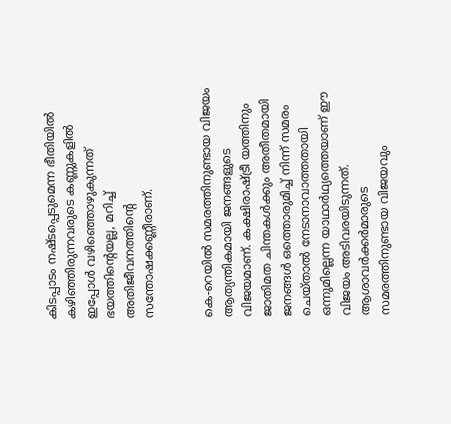കിടപ്പാടം നഷ്ടപ്പെടുമെന്ന ഭീതിയില്‍ കഴിഞ്ഞിരുന്നവരുടെ കണ്ണുകളില്‍ ഇപ്പോള്‍ വഴിഞ്ഞൊഴുകുന്നത് ഭയത്തിന്റെയല്ല, മറിച്ച് അതിജീവനത്തിന്റെ സന്തോഷക്കണ്ണീരാണ്.


കെ-റെയില്‍ സമരത്തിനുണ്ടായ വിജയം ആത്യന്തികമായി ജനങ്ങളുടെ വിജയമാണ്. കക്ഷിരാഷ്ട്രീ യത്തിനും ജാതിമത ചിന്തകള്‍ക്കും അതീതമായി ജനങ്ങള്‍ ഒത്തൊരുമിച്ച് നിന്ന് സമരം ചെയ്താല്‍ നേടാനാവാത്തതായി ഒന്നുമില്ലെന്ന യാഥാര്‍ഥ്യത്തെയാണ് ഈ വിജയം അടിവരയിടുന്നത്. ആശാവര്‍ക്കര്‍മാരുടെ സമരത്തിനുണ്ടായ വിജയവും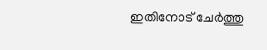ഇതിനോട് ചേര്‍ത്തു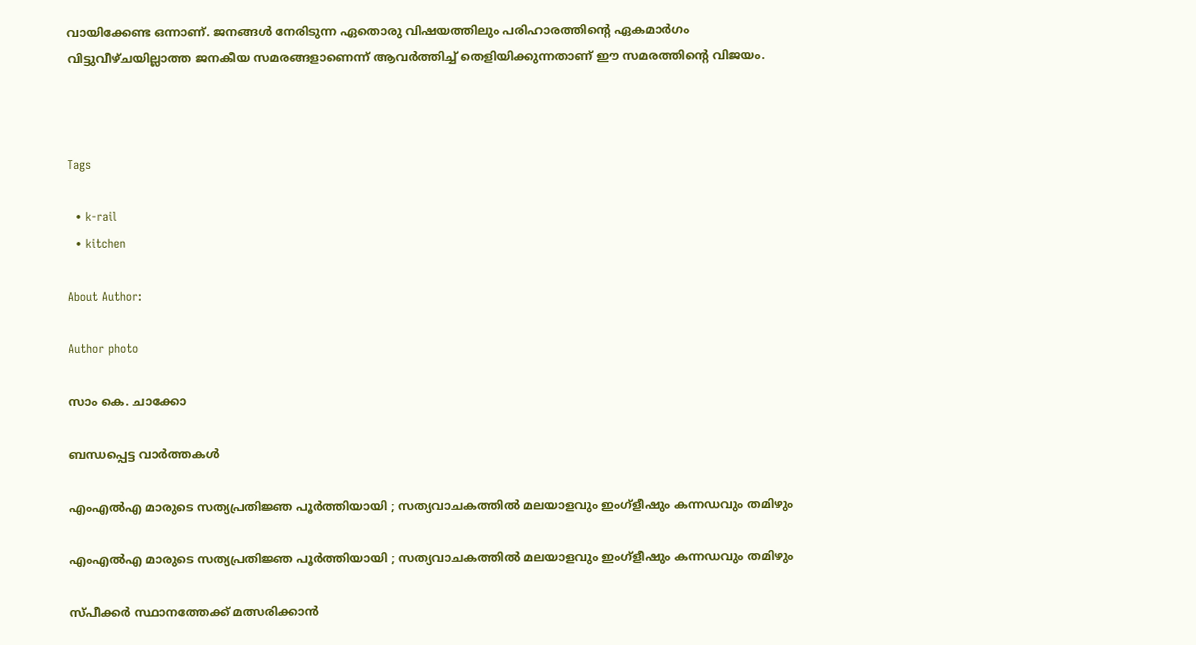വായിക്കേണ്ട ഒന്നാണ്. ജനങ്ങള്‍ നേരിടുന്ന ഏതൊരു വിഷയത്തിലും പരിഹാരത്തിന്റെ ഏകമാര്‍ഗം വിട്ടുവീഴ്ചയില്ലാത്ത ജനകീയ സമരങ്ങളാണെന്ന് ആവര്‍ത്തിച്ച് തെളിയിക്കുന്നതാണ് ഈ സമരത്തിന്റെ വിജയം.



Tags

  • k-rail
  • kitchen

About Author:

Author photo

സാം കെ. ചാക്കോ

ബന്ധപ്പെട്ട വാർത്തകൾ

എംഎല്‍എ മാരുടെ സത്യപ്രതിജ്ഞ പൂര്‍ത്തിയായി ; സത്യവാചകത്തില്‍ മലയാളവും ഇംഗ്‌ളീഷും കന്നഡവും തമിഴും

എംഎല്‍എ മാരുടെ സത്യപ്രതിജ്ഞ പൂര്‍ത്തിയായി ; സത്യവാചകത്തില്‍ മലയാളവും ഇംഗ്‌ളീഷും കന്നഡവും തമിഴും

സ്പീക്കര്‍ സ്ഥാനത്തേക്ക് മത്സരിക്കാന്‍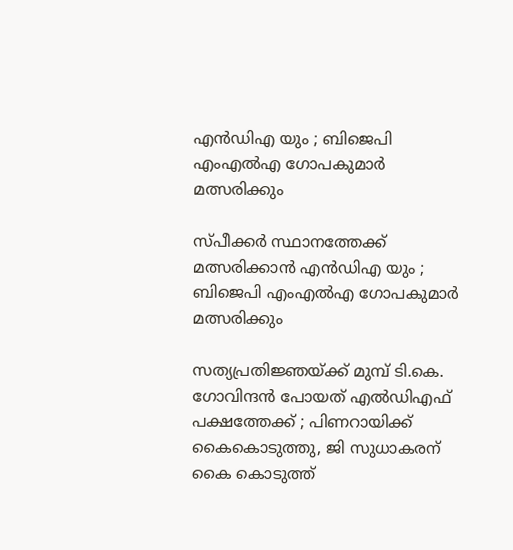എന്‍ഡിഎ യും ; ബിജെപി എംഎല്‍എ ഗോപകുമാര്‍ മത്സരിക്കും

സ്പീക്കര്‍ സ്ഥാനത്തേക്ക് മത്സരിക്കാന്‍ എന്‍ഡിഎ യും ; ബിജെപി എംഎല്‍എ ഗോപകുമാര്‍ മത്സരിക്കും

സത്യപ്രതിജ്ഞയ്ക്ക് മുമ്പ് ടി.കെ. ഗോവിന്ദന്‍ പോയത് എല്‍ഡിഎഫ് പക്ഷത്തേക്ക് ; പിണറായിക്ക് കൈകൊടുത്തു, ജി സുധാകരന് കൈ കൊടുത്ത്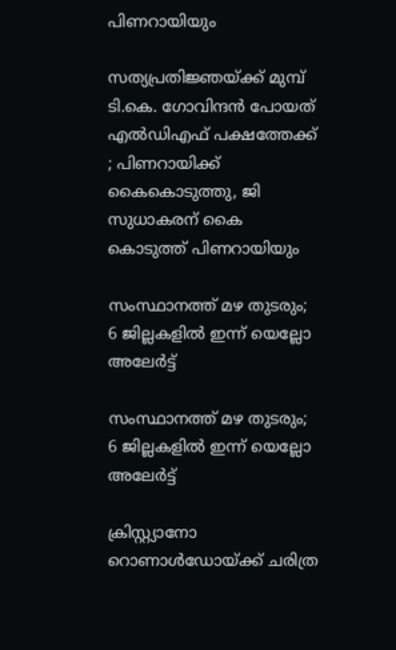പിണറായിയും

സത്യപ്രതിജ്ഞയ്ക്ക് മുമ്പ് ടി.കെ. ഗോവിന്ദന്‍ പോയത് എല്‍ഡിഎഫ് പക്ഷത്തേക്ക് ; പിണറായിക്ക് കൈകൊടുത്തു, ജി സുധാകരന് കൈ കൊടുത്ത് പിണറായിയും

സംസ്ഥാനത്ത് മഴ തുടരും; 6 ജില്ലകളില്‍ ഇന്ന് യെല്ലോ അലേര്‍ട്ട്

സംസ്ഥാനത്ത് മഴ തുടരും; 6 ജില്ലകളില്‍ ഇന്ന് യെല്ലോ അലേര്‍ട്ട്

ക്രിസ്റ്റ്യാനോ റൊണാള്‍ഡോയ്ക്ക് ചരിത്ര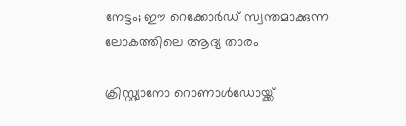നേട്ടം; ഈ റെക്കോര്‍ഡ് സ്വന്തമാക്കുന്ന ലോകത്തിലെ ആദ്യ താരം

ക്രിസ്റ്റ്യാനോ റൊണാള്‍ഡോയ്ക്ക്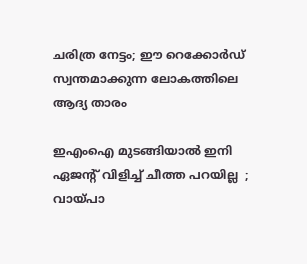ചരിത്ര നേട്ടം; ഈ റെക്കോര്‍ഡ് സ്വന്തമാക്കുന്ന ലോകത്തിലെ ആദ്യ താരം

ഇഎംഐ മുടങ്ങിയാല്‍ ഇനി ഏജന്റ് വിളിച്ച് ചീത്ത പറയില്ല  ; വായ്പാ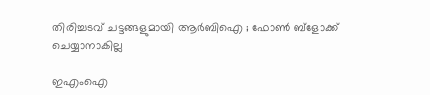തിരിച്ചടവ് ചട്ടങ്ങളുമായി ആര്‍ബിഐ ; ഫോണ്‍ ബ്ളോക്ക് ചെയ്യാനാകില്ല

ഇഎംഐ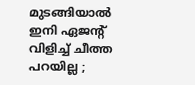മുടങ്ങിയാല്‍ ഇനി ഏജന്റ് വിളിച്ച് ചീത്ത പറയില്ല ;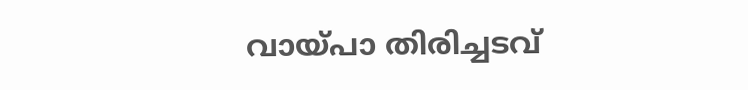വായ്പാ തിരിച്ചടവ്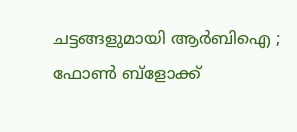ചട്ടങ്ങളുമായി ആര്‍ബിഐ ; ഫോണ്‍ ബ്ളോക്ക്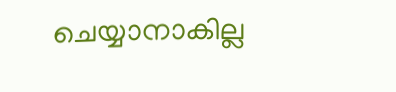ചെയ്യാനാകില്ല